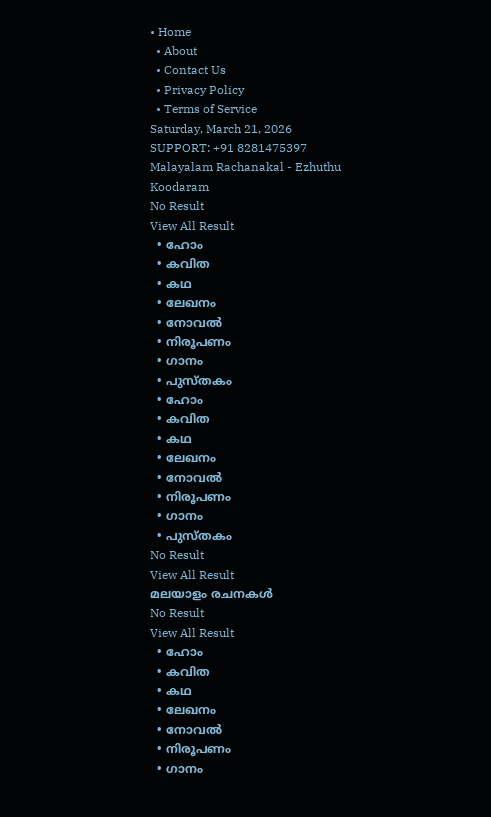• Home
  • About
  • Contact Us
  • Privacy Policy
  • Terms of Service
Saturday, March 21, 2026
SUPPORT: +91 8281475397
Malayalam Rachanakal - Ezhuthu Koodaram
No Result
View All Result
  • ഹോം
  • കവിത
  • കഥ
  • ലേഖനം
  • നോവൽ
  • നിരൂപണം
  • ഗാനം
  • പുസ്തകം
  • ഹോം
  • കവിത
  • കഥ
  • ലേഖനം
  • നോവൽ
  • നിരൂപണം
  • ഗാനം
  • പുസ്തകം
No Result
View All Result
മലയാളം രചനകൾ
No Result
View All Result
  • ഹോം
  • കവിത
  • കഥ
  • ലേഖനം
  • നോവൽ
  • നിരൂപണം
  • ഗാനം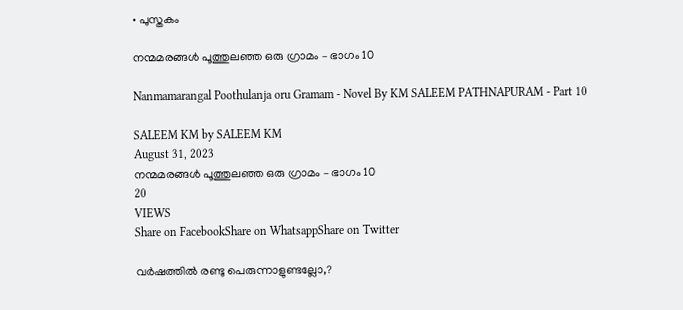• പുസ്തകം

നന്മമരങ്ങൾ പൂത്തുലഞ്ഞ ഒരു ഗ്രാമം – ഭാഗം 10

Nanmamarangal Poothulanja oru Gramam - Novel By KM SALEEM PATHNAPURAM - Part 10

SALEEM KM by SALEEM KM
August 31, 2023
നന്മമരങ്ങൾ പൂത്തുലഞ്ഞ ഒരു ഗ്രാമം – ഭാഗം 10
20
VIEWS
Share on FacebookShare on WhatsappShare on Twitter

വർഷത്തിൽ രണ്ടു പെരുന്നാളുണ്ടല്ലോ,?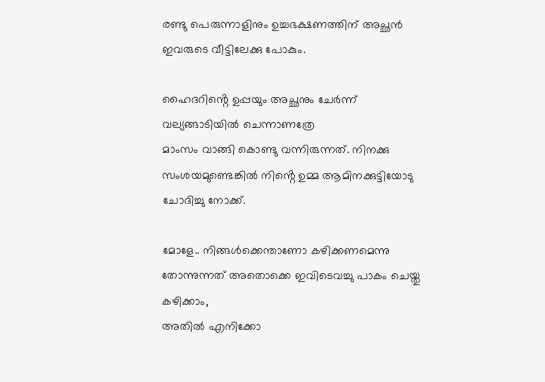രണ്ടു പെരുന്നാളിനും ഉച്ചഭക്ഷണത്തിന് അച്ഛൻ ഇവരുടെ വീട്ടിലേക്കു പോകും.

ഹൈദറിൻ്റെ ഉപ്പയും അച്ഛനും ചേർന്ന് വല്യങ്ങാടിയിൽ ചെന്നാണത്രേ
മാംസം വാങ്ങി കൊണ്ടു വന്നിരുന്നത്. നിനക്കു സംശയമുണ്ടെങ്കിൽ നിൻ്റെ ഉമ്മ ആമിനക്കുട്ടിയോടു ചോദിച്ചു നോക്ക്.

മോളേ.. നിങ്ങൾക്കെന്താണോ കഴിക്കണമെന്നു തോന്നുന്നത് അതൊക്കെ ഇവിടെവച്ചു പാകം ചെയ്തു കഴിക്കാം,
അതിൽ എനിക്കോ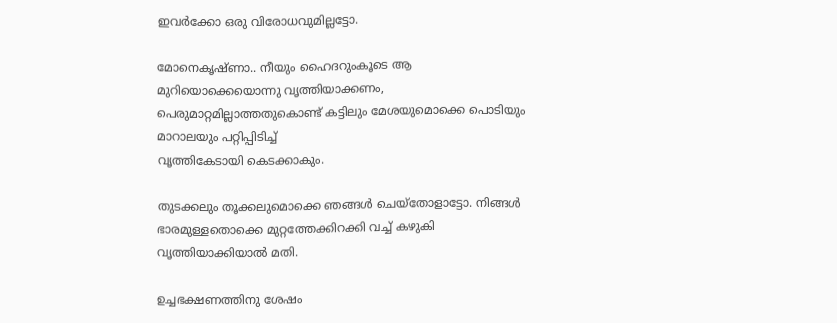ഇവർക്കോ ഒരു വിരോധവുമില്ലട്ടോ.

മോനെകൃഷ്ണാ.. നീയും ഹൈദറുംകൂടെ ആ മുറിയൊക്കെയൊന്നു വൃത്തിയാക്കണം, പെരുമാറ്റമില്ലാത്തതുകൊണ്ട് കട്ടിലും മേശയുമൊക്കെ പൊടിയും മാറാലയും പറ്റിപ്പിടിച്ച്
വൃത്തികേടായി കെടക്കാകും.

തുടക്കലും തൂക്കലുമൊക്കെ ഞങ്ങൾ ചെയ്തോളാട്ടോ. നിങ്ങൾ ഭാരമുള്ളതൊക്കെ മുറ്റത്തേക്കിറക്കി വച്ച് കഴുകി വൃത്തിയാക്കിയാൽ മതി.

ഉച്ചഭക്ഷണത്തിനു ശേഷം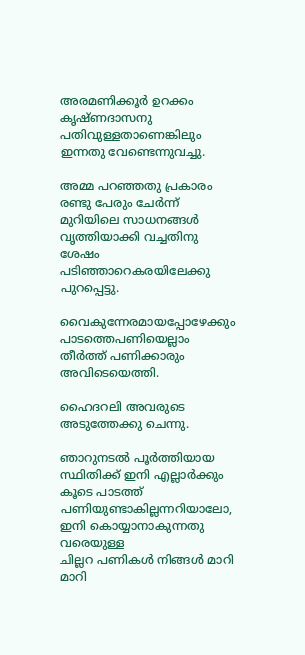അരമണിക്കൂർ ഉറക്കം കൃഷ്ണദാസനു പതിവുള്ളതാണെങ്കിലും ഇന്നതു വേണ്ടെന്നുവച്ചു.

അമ്മ പറഞ്ഞതു പ്രകാരം രണ്ടു പേരും ചേർന്ന് മുറിയിലെ സാധനങ്ങൾ വൃത്തിയാക്കി വച്ചതിനു ശേഷം പടിഞ്ഞാറെകരയിലേക്കു പുറപ്പെട്ടു.

വൈകുന്നേരമായപ്പോഴേക്കും പാടത്തെപണിയെല്ലാം തീർത്ത് പണിക്കാരും അവിടെയെത്തി.

ഹൈദറലി അവരുടെ അടുത്തേക്കു ചെന്നു.

ഞാറുനടൽ പൂർത്തിയായ സ്ഥിതിക്ക് ഇനി എല്ലാർക്കും കൂടെ പാടത്ത് പണിയുണ്ടാകില്ലന്നറിയാലോ, ഇനി കൊയ്യാനാകുന്നതു വരെയുള്ള
ചില്ലറ പണികൾ നിങ്ങൾ മാറി മാറി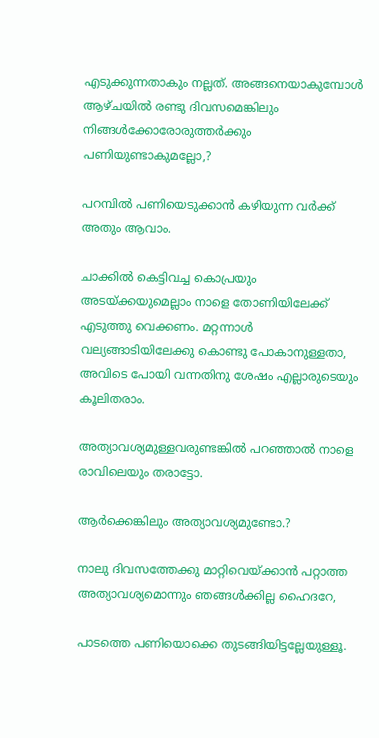എടുക്കുന്നതാകും നല്ലത്. അങ്ങനെയാകുമ്പോൾ ആഴ്ചയിൽ രണ്ടു ദിവസമെങ്കിലും നിങ്ങൾക്കോരോരുത്തർക്കും പണിയുണ്ടാകുമല്ലോ,?

പറമ്പിൽ പണിയെടുക്കാൻ കഴിയുന്ന വർക്ക് അതും ആവാം.

ചാക്കിൽ കെട്ടിവച്ച കൊപ്രയും അടയ്ക്കയുമെല്ലാം നാളെ തോണിയിലേക്ക് എടുത്തു വെക്കണം. മറ്റന്നാൾ വല്യങ്ങാടിയിലേക്കു കൊണ്ടു പോകാനുള്ളതാ,
അവിടെ പോയി വന്നതിനു ശേഷം എല്ലാരുടെയും കൂലിതരാം.

അത്യാവശ്യമുള്ളവരുണ്ടങ്കിൽ പറഞ്ഞാൽ നാളെ രാവിലെയും തരാട്ടോ.

ആർക്കെങ്കിലും അത്യാവശ്യമുണ്ടോ.?

നാലു ദിവസത്തേക്കു മാറ്റിവെയ്ക്കാൻ പറ്റാത്ത അത്യാവശ്യമൊന്നും ഞങ്ങൾക്കില്ല ഹൈദറേ,

പാടത്തെ പണിയൊക്കെ തുടങ്ങിയിട്ടല്ലേയുള്ളൂ.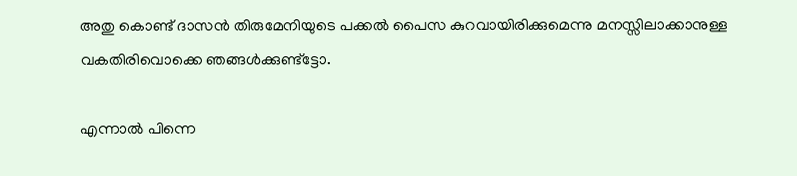അതു കൊണ്ട് ദാസൻ തിരുമേനിയുടെ പക്കൽ പൈസ കുറവായിരിക്കുമെന്നു മനസ്സിലാക്കാനുള്ള വകതിരിവൊക്കെ ഞങ്ങൾക്കുണ്ട്ട്ടോ.

എന്നാൽ പിന്നെ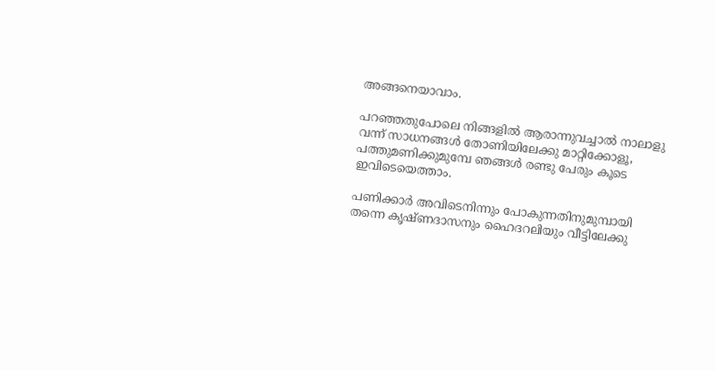അങ്ങനെയാവാം.

പറഞ്ഞതുപോലെ നിങ്ങളിൽ ആരാന്നുവച്ചാൽ നാലാളു വന്ന് സാധനങ്ങൾ തോണിയിലേക്കു മാറ്റിക്കോളൂ,
പത്തുമണിക്കുമുമ്പേ ഞങ്ങൾ രണ്ടു പേരും കൂടെ ഇവിടെയെത്താം.

പണിക്കാർ അവിടെനിന്നും പോകുന്നതിനുമുമ്പായി തന്നെ കൃഷ്ണദാസനും ഹൈദറലിയും വീട്ടിലേക്കു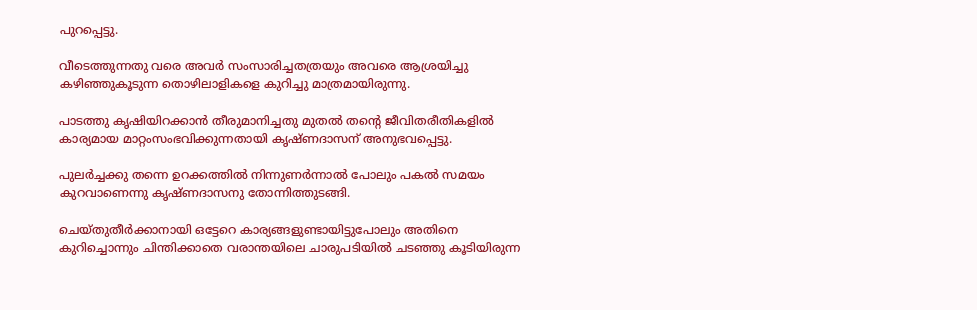പുറപ്പെട്ടു.

വീടെത്തുന്നതു വരെ അവർ സംസാരിച്ചതത്രയും അവരെ ആശ്രയിച്ചു കഴിഞ്ഞുകൂടുന്ന തൊഴിലാളികളെ കുറിച്ചു മാത്രമായിരുന്നു.

പാടത്തു കൃഷിയിറക്കാൻ തീരുമാനിച്ചതു മുതൽ തൻ്റെ ജീവിതരീതികളിൽ കാര്യമായ മാറ്റംസംഭവിക്കുന്നതായി കൃഷ്ണദാസന് അനുഭവപ്പെട്ടു.

പുലർച്ചക്കു തന്നെ ഉറക്കത്തിൽ നിന്നുണർന്നാൽ പോലും പകൽ സമയം കുറവാണെന്നു കൃഷ്ണദാസനു തോന്നിത്തുടങ്ങി.

ചെയ്തുതീർക്കാനായി ഒട്ടേറെ കാര്യങ്ങളുണ്ടായിട്ടുപോലും അതിനെ കുറിച്ചൊന്നും ചിന്തിക്കാതെ വരാന്തയിലെ ചാരുപടിയിൽ ചടഞ്ഞു കൂടിയിരുന്ന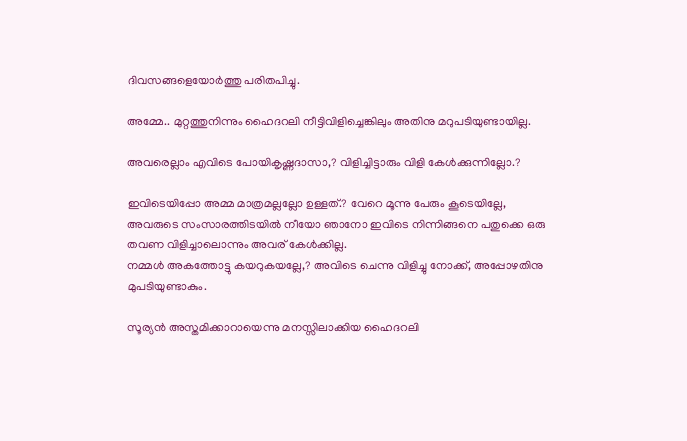ദിവസങ്ങളെയോർത്തു പരിതപിച്ചു.

അമ്മേ.. മുറ്റത്തുനിന്നും ഹൈദറലി നീട്ടിവിളിച്ചെങ്കിലും അതിനു മറുപടിയുണ്ടായില്ല.

അവരെല്ലാം എവിടെ പോയികൃഷ്ണദാസാ,? വിളിച്ചിട്ടാരും വിളി കേൾക്കുന്നില്ലോ.?

ഇവിടെയിപ്പോ അമ്മ മാത്രമല്ലല്ലോ ഉള്ളത്.? വേറെ മൂന്നു പേരും കൂടെയില്ലേ,
അവരുടെ സംസാരത്തിടയിൽ നീയോ ഞാനോ ഇവിടെ നിന്നിങ്ങനെ പതുക്കെ ഒരു തവണ വിളിച്ചാലൊന്നും അവര് കേൾക്കില്ല.
നമ്മൾ അകത്തോട്ടു കയറുകയല്ലേ,? അവിടെ ചെന്നു വിളിച്ചു നോക്ക്, അപ്പോഴതിനു മുപടിയുണ്ടാകും.

സൂര്യൻ അസ്തമിക്കാറായെന്നു മനസ്സിലാക്കിയ ഹൈദറലി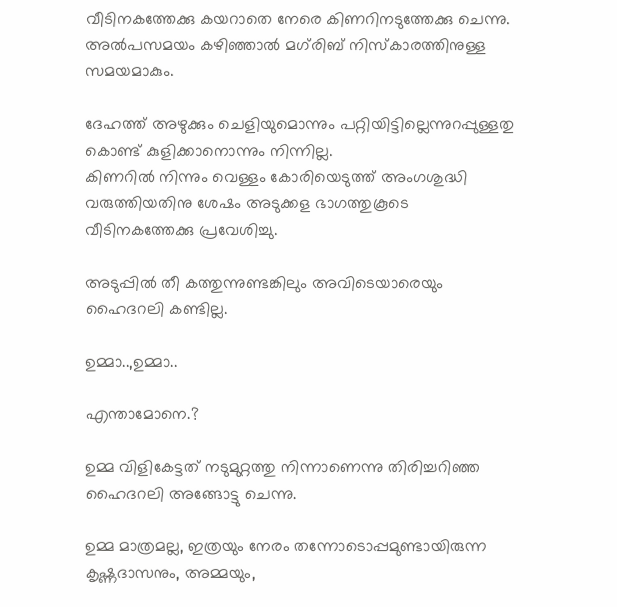വീടിനകത്തേക്കു കയറാതെ നേരെ കിണറിനടുത്തേക്കു ചെന്നു.
അൽപസമയം കഴിഞ്ഞാൽ മഗ്‌രിബ് നിസ്കാരത്തിനുള്ള സമയമാകും.

ദേഹത്ത് അഴുക്കും ചെളിയുമൊന്നും പറ്റിയിട്ടില്ലെന്നുറപ്പുള്ളതു കൊണ്ട് കുളിക്കാനൊന്നും നിന്നില്ല.
കിണറിൽ നിന്നും വെള്ളം കോരിയെടുത്ത് അംഗശുദ്ധി വരുത്തിയതിനു ശേഷം അടുക്കള ഭാഗത്തുകൂടെ
വീടിനകത്തേക്കു പ്രവേശിച്ചു.

അടുപ്പിൽ തീ കത്തുന്നുണ്ടങ്കിലും അവിടെയാരെയും ഹൈദറലി കണ്ടില്ല.

ഉമ്മാ..,ഉമ്മാ..

എന്താമോനെ.?

ഉമ്മ വിളികേട്ടത് നടുമുറ്റത്തു നിന്നാണെന്നു തിരിച്ചറിഞ്ഞ ഹൈദറലി അങ്ങോട്ടു ചെന്നു.

ഉമ്മ മാത്രമല്ല, ഇത്രയും നേരം തന്നോടൊപ്പമുണ്ടായിരുന്ന കൃഷ്ണദാസനും, അമ്മയും,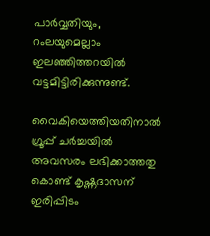പാർവ്വതിയും, റംലയുമെല്ലാം ഇലഞ്ഞിത്തറയിൽ വട്ടമിട്ടിരിക്കുന്നുണ്ട്.

വൈകിയെത്തിയതിനാൽ ഗ്രൂപ്പ് ചർച്ചയിൽ അവസരം ലഭിക്കാത്തതു കൊണ്ട് കൃഷ്ണദാസന് ഇരിപ്പിടം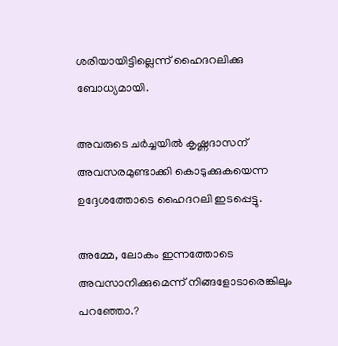ശരിയായിട്ടില്ലെന്ന് ഹൈദറലിക്കു ബോധ്യമായി.

അവരുടെ ചർച്ചയിൽ കൃഷ്ണദാസന് അവസരമുണ്ടാക്കി കൊടുക്കുകയെന്ന ഉദ്ദേശത്തോടെ ഹൈദറലി ഇടപ്പെട്ടു.

അമ്മേ, ലോകം ഇന്നത്തോടെ അവസാനിക്കുമെന്ന് നിങ്ങളോടാരെങ്കിലും പറഞ്ഞോ.?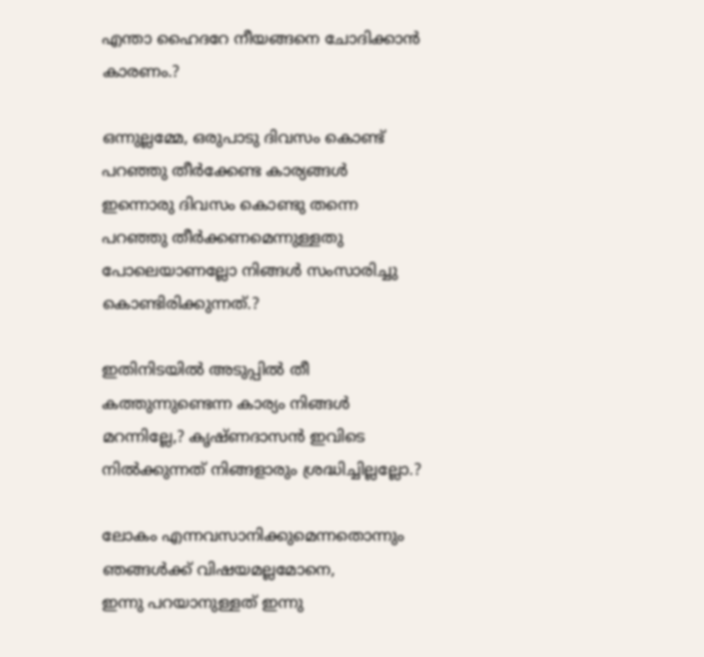എന്താ ഹൈദറേ നീയങ്ങനെ ചോദിക്കാൻ കാരണം.?

ഒന്നുല്ലമ്മേ, ഒരുപാടു ദിവസം കൊണ്ട് പറഞ്ഞു തീർക്കേണ്ട കാര്യങ്ങൾ ഇന്നൊരു ദിവസം കൊണ്ടു തന്നെ പറഞ്ഞു തീർക്കണമെന്നുള്ളതു പോലെയാണല്ലോ നിങ്ങൾ സംസാരിച്ചു കൊണ്ടിരിക്കുന്നത്.?

ഇതിനിടയിൽ അടുപ്പിൽ തീ കത്തുന്നുണ്ടെന്ന കാര്യം നിങ്ങൾ മറന്നില്ലേ,? കൃഷ്ണദാസൻ ഇവിടെ നിൽക്കുന്നത് നിങ്ങളാരും ശ്രദ്ധിച്ചില്ലല്ലോ.?

ലോകം എന്നവസാനിക്കുമെന്നതൊന്നും ഞങ്ങൾക്ക് വിഷയമല്ലമോനെ,
ഇന്നു പറയാനുള്ളത് ഇന്നു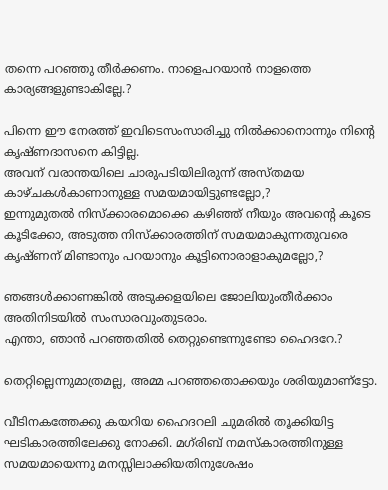തന്നെ പറഞ്ഞു തീർക്കണം. നാളെപറയാൻ നാളത്തെ കാര്യങ്ങളുണ്ടാകില്ലേ.?

പിന്നെ ഈ നേരത്ത് ഇവിടെസംസാരിച്ചു നിൽക്കാനൊന്നും നിൻ്റെ കൃഷ്ണദാസനെ കിട്ടില്ല.
അവന് വരാന്തയിലെ ചാരുപടിയിലിരുന്ന് അസ്തമയ കാഴ്ചകൾകാണാനുള്ള സമയമായിട്ടുണ്ടല്ലോ,?
ഇന്നുമുതൽ നിസ്ക്കാരമൊക്കെ കഴിഞ്ഞ് നീയും അവൻ്റെ കൂടെ കൂടിക്കോ, അടുത്ത നിസ്ക്കാരത്തിന് സമയമാകുന്നതുവരെ കൃഷ്ണന് മിണ്ടാനും പറയാനും കൂട്ടിനൊരാളാകുമല്ലോ,?

ഞങ്ങൾക്കാണങ്കിൽ അടുക്കളയിലെ ജോലിയുംതീർക്കാം അതിനിടയിൽ സംസാരവുംതുടരാം.
എന്താ, ഞാൻ പറഞ്ഞതിൽ തെറ്റുണ്ടെന്നുണ്ടോ ഹൈദറേ.?

തെറ്റില്ലെന്നുമാത്രമല്ല, അമ്മ പറഞ്ഞതൊക്കയും ശരിയുമാണ്‌ട്ടോ.

വീടിനകത്തേക്കു കയറിയ ഹൈദറലി ചുമരിൽ തൂക്കിയിട്ട ഘടികാരത്തിലേക്കു നോക്കി. മഗ്‌രിബ് നമസ്കാരത്തിനുള്ള സമയമായെന്നു മനസ്സിലാക്കിയതിനുശേഷം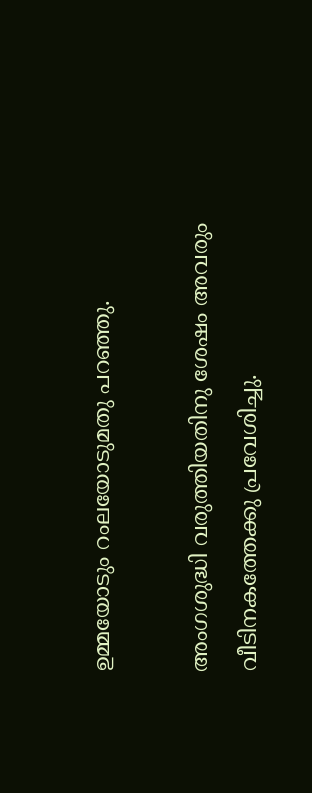ഉമ്മയോടും റംലയോടുമതു പറഞ്ഞു.

അംഗശുദ്ധി വരുത്തിയതിനു ശേഷം അവരും വീടിനകത്തേക്കു പ്രവേശിച്ചു.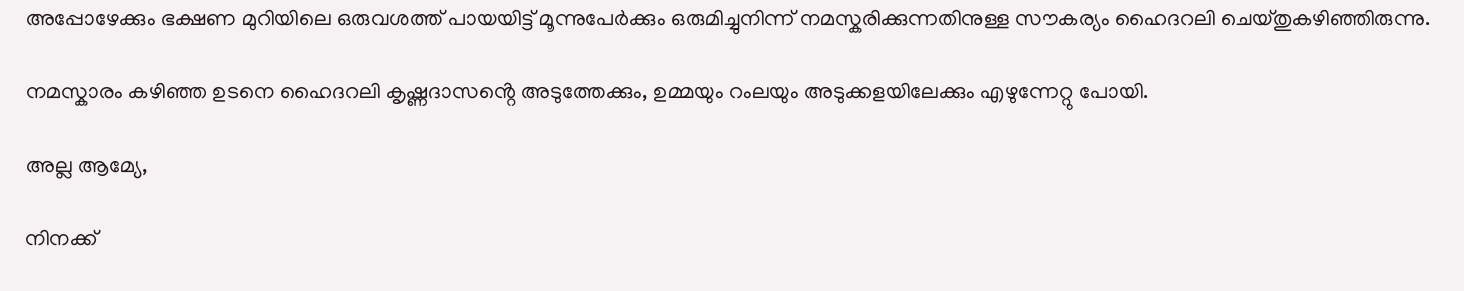അപ്പോഴേക്കും ഭക്ഷണ മുറിയിലെ ഒരുവശത്ത് പായയിട്ട് മൂന്നുപേർക്കും ഒരുമിച്ചുനിന്ന് നമസ്കരിക്കുന്നതിനുള്ള സൗകര്യം ഹൈദറലി ചെയ്തുകഴിഞ്ഞിരുന്നു.

നമസ്കാരം കഴിഞ്ഞ ഉടനെ ഹൈദറലി കൃഷ്ണദാസൻ്റെ അടുത്തേക്കും, ഉമ്മയും റംലയും അടുക്കളയിലേക്കും എഴുന്നേറ്റു പോയി.

അല്ല ആമ്യേ,

നിനക്ക്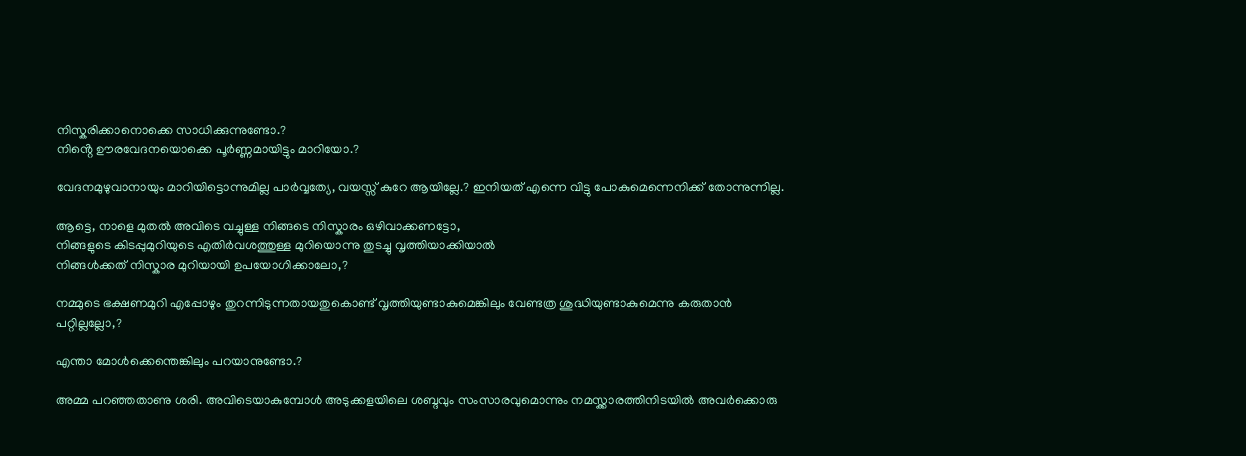നിസ്കരിക്കാനൊക്കെ സാധിക്കുന്നുണ്ടോ.?
നിൻ്റെ ഊരവേദനയൊക്കെ പൂർണ്ണമായിട്ടും മാറിയോ.?

വേദനമുഴുവാനായും മാറിയിട്ടൊന്നുമില്ല പാർവ്വത്യേ, വയസ്സ് കുറേ ആയില്ലേ.? ഇനിയത് എന്നെ വിട്ടു പോകുമെന്നെനിക്ക് തോന്നുന്നില്ല.

ആട്ടെ, നാളെ മുതൽ അവിടെ വച്ചുള്ള നിങ്ങടെ നിസ്കാരം ഒഴിവാക്കണട്ടോ,
നിങ്ങളുടെ കിടപ്പുമുറിയുടെ എതിർവശത്തുള്ള മുറിയൊന്നു തുടച്ചു വൃത്തിയാക്കിയാൽ
നിങ്ങൾക്കത് നിസ്കാര മുറിയായി ഉപയോഗിക്കാലോ,?

നമ്മുടെ ഭക്ഷണമുറി എപ്പോഴും തുറന്നിടുന്നതായതുകൊണ്ട് വൃത്തിയുണ്ടാകുമെങ്കിലും വേണ്ടത്ര ശുദ്ധിയുണ്ടാകുമെന്നു കരുതാൻ പറ്റില്ലല്ലോ,?

എന്താ മോൾക്കെന്തെങ്കിലും പറയാനുണ്ടോ.?

അമ്മ പറഞ്ഞതാണു ശരി. അവിടെയാകുമ്പോൾ അടുക്കളയിലെ ശബ്ദവും സംസാരവുമൊന്നും നമസ്ക്കാരത്തിനിടയിൽ അവർക്കൊരു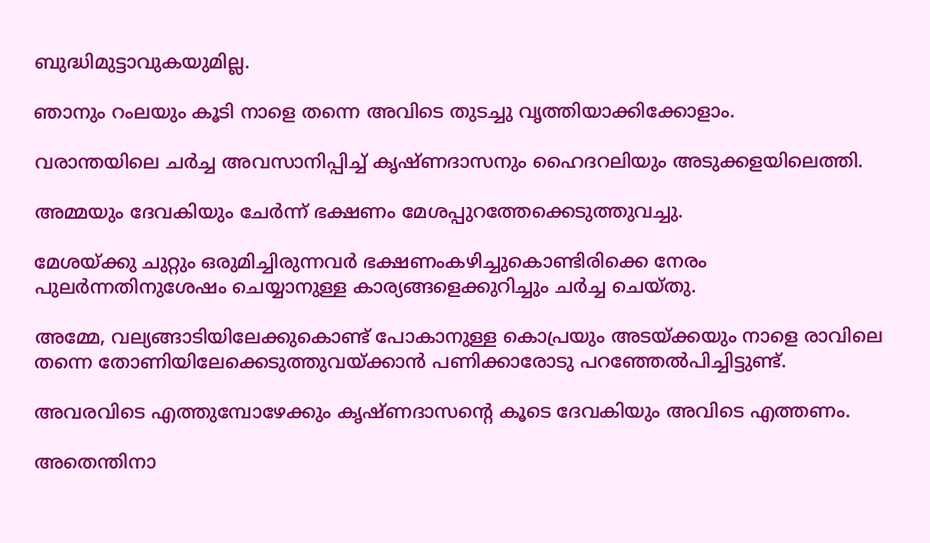ബുദ്ധിമുട്ടാവുകയുമില്ല.

ഞാനും റംലയും കൂടി നാളെ തന്നെ അവിടെ തുടച്ചു വൃത്തിയാക്കിക്കോളാം.

വരാന്തയിലെ ചർച്ച അവസാനിപ്പിച്ച് കൃഷ്ണദാസനും ഹൈദറലിയും അടുക്കളയിലെത്തി.

അമ്മയും ദേവകിയും ചേർന്ന് ഭക്ഷണം മേശപ്പുറത്തേക്കെടുത്തുവച്ചു.

മേശയ്ക്കു ചുറ്റും ഒരുമിച്ചിരുന്നവർ ഭക്ഷണംകഴിച്ചുകൊണ്ടിരിക്കെ നേരം പുലർന്നതിനുശേഷം ചെയ്യാനുള്ള കാര്യങ്ങളെക്കുറിച്ചും ചർച്ച ചെയ്തു.

അമ്മേ, വല്യങ്ങാടിയിലേക്കുകൊണ്ട് പോകാനുള്ള കൊപ്രയും അടയ്ക്കയും നാളെ രാവിലെ തന്നെ തോണിയിലേക്കെടുത്തുവയ്ക്കാൻ പണിക്കാരോടു പറഞ്ഞേൽപിച്ചിട്ടുണ്ട്.

അവരവിടെ എത്തുമ്പോഴേക്കും കൃഷ്ണദാസൻ്റെ കൂടെ ദേവകിയും അവിടെ എത്തണം.

അതെന്തിനാ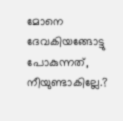മോനെ ദേവകിയങ്ങോട്ടു പോകുന്നത്, നീയുണ്ടാകില്ലേ.?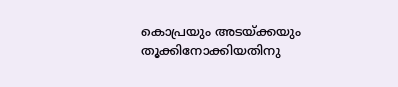കൊപ്രയും അടയ്ക്കയും തൂക്കിനോക്കിയതിനു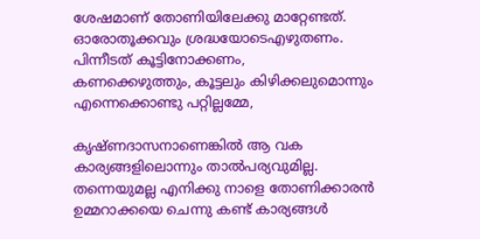ശേഷമാണ് തോണിയിലേക്കു മാറ്റേണ്ടത്. ഓരോതൂക്കവും ശ്രദ്ധയോടെഎഴുതണം. പിന്നീടത് കൂട്ടിനോക്കണം,
കണക്കെഴുത്തും, കൂട്ടലും കിഴിക്കലുമൊന്നും എന്നെക്കൊണ്ടു പറ്റില്ലമ്മേ,

കൃഷ്ണദാസനാണെങ്കിൽ ആ വക കാര്യങ്ങളിലൊന്നും താൽപര്യവുമില്ല. തന്നെയുമല്ല എനിക്കു നാളെ തോണിക്കാരൻ ഉമ്മറാക്കയെ ചെന്നു കണ്ട് കാര്യങ്ങൾ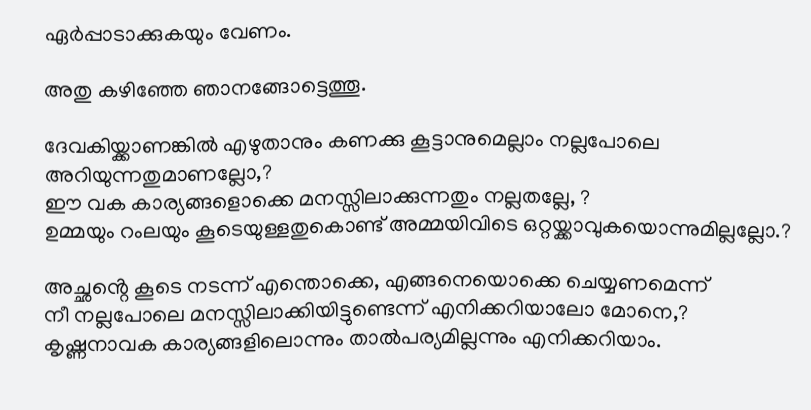ഏർപ്പാടാക്കുകയും വേണം.

അതു കഴിഞ്ഞേ ഞാനങ്ങോട്ടെത്തൂ.

ദേവകിയ്ക്കാണങ്കിൽ എഴുതാനും കണക്കു കൂട്ടാനുമെല്ലാം നല്ലപോലെ അറിയുന്നതുമാണല്ലോ,?
ഈ വക കാര്യങ്ങളൊക്കെ മനസ്സിലാക്കുന്നതും നല്ലതല്ലേ, ?
ഉമ്മയും റംലയും കൂടെയുള്ളതുകൊണ്ട് അമ്മയിവിടെ ഒറ്റയ്ക്കാവുകയൊന്നുമില്ലല്ലോ.?

അച്ഛൻ്റെ കൂടെ നടന്ന് എന്തൊക്കെ, എങ്ങനെയൊക്കെ ചെയ്യണമെന്ന്
നീ നല്ലപോലെ മനസ്സിലാക്കിയിട്ടുണ്ടെന്ന് എനിക്കറിയാലോ മോനെ,?
കൃഷ്ണനാവക കാര്യങ്ങളിലൊന്നും താൽപര്യമില്ലന്നും എനിക്കറിയാം.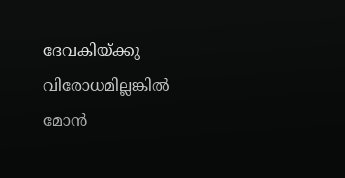ദേവകിയ്ക്കു വിരോധമില്ലങ്കിൽ മോൻ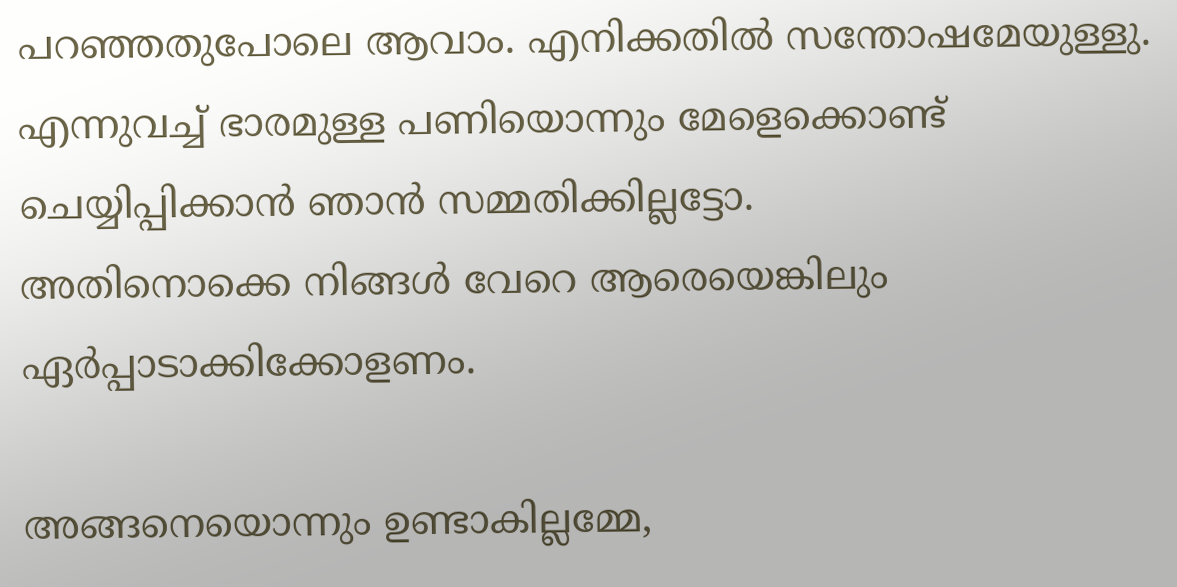പറഞ്ഞതുപോലെ ആവാം. എനിക്കതിൽ സന്തോഷമേയുള്ളു.
എന്നുവച്ച് ഭാരമുള്ള പണിയൊന്നും മേളെക്കൊണ്ട് ചെയ്യിപ്പിക്കാൻ ഞാൻ സമ്മതിക്കില്ലട്ടോ.
അതിനൊക്കെ നിങ്ങൾ വേറെ ആരെയെങ്കിലും ഏർപ്പാടാക്കിക്കോളണം.

അങ്ങനെയൊന്നും ഉണ്ടാകില്ലമ്മേ,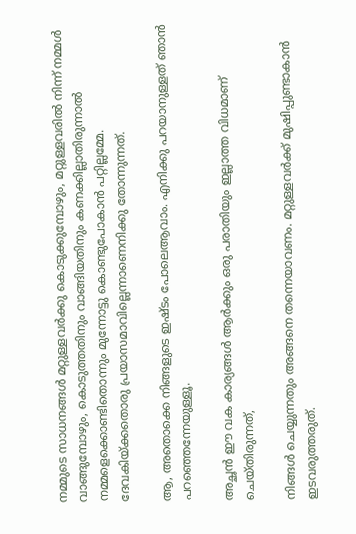നമ്മുടെ സാധനങ്ങൾ മറ്റുള്ളവർക്കു കൊടുക്കുമ്പോഴും, മറ്റുള്ളവരിൽ നിന്ന് നമ്മൾ വാങ്ങുമ്പോഴും, കൊടുത്തതിനും വാങ്ങിയതിനും കണക്കില്ലാതിരുന്നാൽ നമ്മളെക്കൊണ്ടിതൊന്നും മുന്നോട്ടു കൊണ്ടുപോകാൻ പറ്റില്ലമ്മേ.
ദേവകിയ്ക്കതൊരു പ്രയാസമാവില്ലെന്നാണെനിക്കു തോന്നുന്നത്.

ആ, അതൊക്കെ നിങ്ങളുടെ ഇഷ്ടം പോലെആവാം. എനിക്കു പറയാനുള്ളത് ഞാൻ പറഞ്ഞെന്നേയുള്ളൂ.

അച്ഛൻ ഈ വക കാര്യങ്ങൾ ആർക്കും ഒരു പരാതിയും ഇല്ലാത്ത വിധമാണ് ചെയ്തിരുന്നത്,

നിങ്ങൾ ചെയ്യുന്നതും അങ്ങനെ തന്നെയാവണം. മറ്റുള്ളവർക്ക് മുഷിപ്പുണ്ടാകാൻ ഇടവരുത്തരുത്.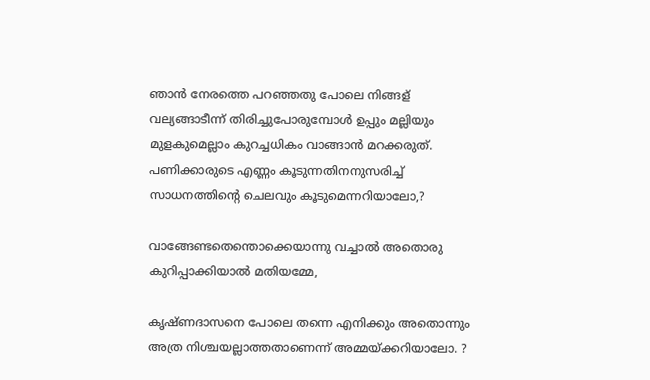ഞാൻ നേരത്തെ പറഞ്ഞതു പോലെ നിങ്ങള് വല്യങ്ങാടീന്ന് തിരിച്ചുപോരുമ്പോൾ ഉപ്പും മല്ലിയും മുളകുമെല്ലാം കുറച്ചധികം വാങ്ങാൻ മറക്കരുത്.
പണിക്കാരുടെ എണ്ണം കൂടുന്നതിനനുസരിച്ച് സാധനത്തിൻ്റെ ചെലവും കൂടുമെന്നറിയാലോ,?

വാങ്ങേണ്ടതെന്തൊക്കെയാന്നു വച്ചാൽ അതൊരു കുറിപ്പാക്കിയാൽ മതിയമ്മേ,

കൃഷ്ണദാസനെ പോലെ തന്നെ എനിക്കും അതൊന്നും അത്ര നിശ്ചയല്ലാത്തതാണെന്ന് അമ്മയ്ക്കറിയാലോ. ?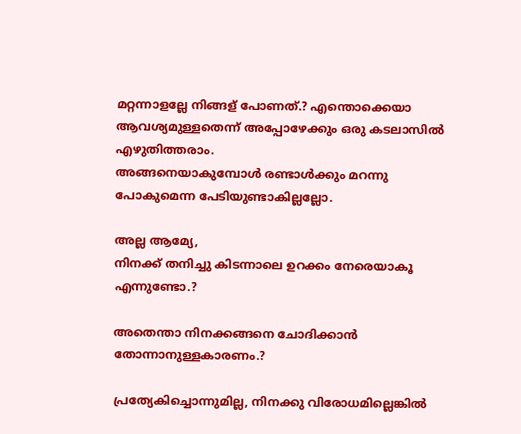മറ്റന്നാളല്ലേ നിങ്ങള് പോണത്.? എന്തൊക്കെയാ ആവശ്യമുള്ളതെന്ന് അപ്പോഴേക്കും ഒരു കടലാസിൽ എഴുതിത്തരാം.
അങ്ങനെയാകുമ്പോൾ രണ്ടാൾക്കും മറന്നു പോകുമെന്ന പേടിയുണ്ടാകില്ലല്ലോ.

അല്ല ആമ്യേ,
നിനക്ക് തനിച്ചു കിടന്നാലെ ഉറക്കം നേരെയാകൂ എന്നുണ്ടോ.?

അതെന്താ നിനക്കങ്ങനെ ചോദിക്കാൻ തോന്നാനുള്ളകാരണം.?

പ്രത്യേകിച്ചൊന്നുമില്ല, നിനക്കു വിരോധമില്ലെങ്കിൽ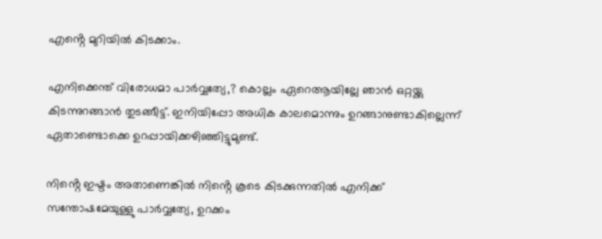എൻ്റെ മുറിയിൽ കിടക്കാം.

എനിക്കെന്ത് വിരോധമാ പാർവ്വത്യേ,? കൊല്ലം ഏറെആയില്ലേ ഞാൻ ഒറ്റയ്ക്കു കിടന്നുറങ്ങാൻ തുടങ്ങീട്ട്. ഇനിയിപ്പോ അധിക കാലമൊന്നും ഉറങ്ങാനുണ്ടാകില്ലെന്ന് ഏതാണ്ടൊക്കെ ഉറപ്പായിക്കഴിഞ്ഞിട്ടുമുണ്ട്.

നിൻ്റെ ഇഷ്ടം അതാണെങ്കിൽ നിൻ്റെ കൂടെ കിടക്കുന്നതിൽ എനിക്ക് സന്തോഷമേയുള്ളു പാർവ്വത്യേ, ഉറക്കം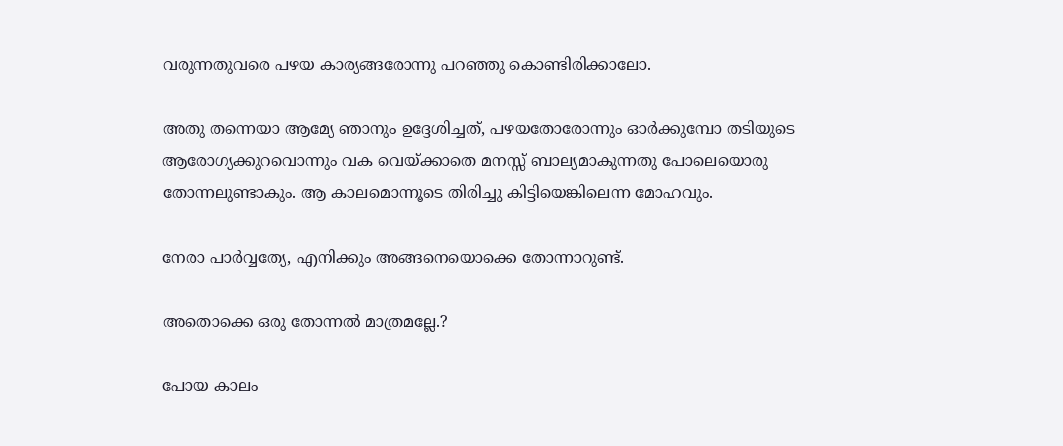വരുന്നതുവരെ പഴയ കാര്യങ്ങരോന്നു പറഞ്ഞു കൊണ്ടിരിക്കാലോ.

അതു തന്നെയാ ആമ്യേ ഞാനും ഉദ്ദേശിച്ചത്, പഴയതോരോന്നും ഓർക്കുമ്പോ തടിയുടെ ആരോഗ്യക്കുറവൊന്നും വക വെയ്ക്കാതെ മനസ്സ് ബാല്യമാകുന്നതു പോലെയൊരു തോന്നലുണ്ടാകും. ആ കാലമൊന്നൂടെ തിരിച്ചു കിട്ടിയെങ്കിലെന്ന മോഹവും.

നേരാ പാർവ്വത്യേ, എനിക്കും അങ്ങനെയൊക്കെ തോന്നാറുണ്ട്.

അതൊക്കെ ഒരു തോന്നൽ മാത്രമല്ലേ.?

പോയ കാലം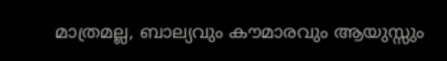മാത്രമല്ല, ബാല്യവും കൗമാരവും ആയുസ്സും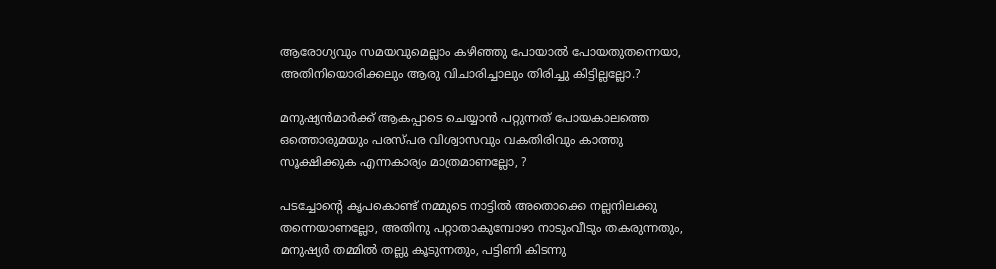ആരോഗ്യവും സമയവുമെല്ലാം കഴിഞ്ഞു പോയാൽ പോയതുതന്നെയാ,
അതിനിയൊരിക്കലും ആരു വിചാരിച്ചാലും തിരിച്ചു കിട്ടില്ലല്ലോ.?

മനുഷ്യൻമാർക്ക് ആകപ്പാടെ ചെയ്യാൻ പറ്റുന്നത് പോയകാലത്തെ ഒത്തൊരുമയും പരസ്പര വിശ്വാസവും വകതിരിവും കാത്തു സൂക്ഷിക്കുക എന്നകാര്യം മാത്രമാണല്ലോ, ?

പടച്ചോൻ്റെ കൃപകൊണ്ട് നമ്മുടെ നാട്ടിൽ അതൊക്കെ നല്ലനിലക്കു തന്നെയാണല്ലോ, അതിനു പറ്റാതാകുമ്പോഴാ നാടുംവീടും തകരുന്നതും, മനുഷ്യർ തമ്മിൽ തല്ലു കൂടുന്നതും, പട്ടിണി കിടന്നു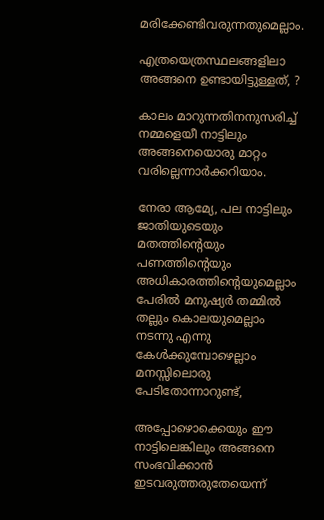മരിക്കേണ്ടിവരുന്നതുമെല്ലാം.

എത്രയെത്രസ്ഥലങ്ങളിലാ അങ്ങനെ ഉണ്ടായിട്ടുള്ളത്, ?

കാലം മാറുന്നതിനനുസരിച്ച് നമ്മളെയീ നാട്ടിലും അങ്ങനെയൊരു മാറ്റം വരില്ലെന്നാർക്കറിയാം.

നേരാ ആമ്യേ, പല നാട്ടിലും ജാതിയുടെയും മതത്തിൻ്റെയും പണത്തിൻ്റെയും അധികാരത്തിൻ്റെയുമെല്ലാം പേരിൽ മനുഷ്യർ തമ്മിൽ തല്ലും കൊലയുമെല്ലാം നടന്നു എന്നു കേൾക്കുമ്പോഴെല്ലാം മനസ്സിലൊരു പേടിതോന്നാറുണ്ട്,

അപ്പോഴൊക്കെയും ഈ നാട്ടിലെങ്കിലും അങ്ങനെ സംഭവിക്കാൻ ഇടവരുത്തരുതേയെന്ന്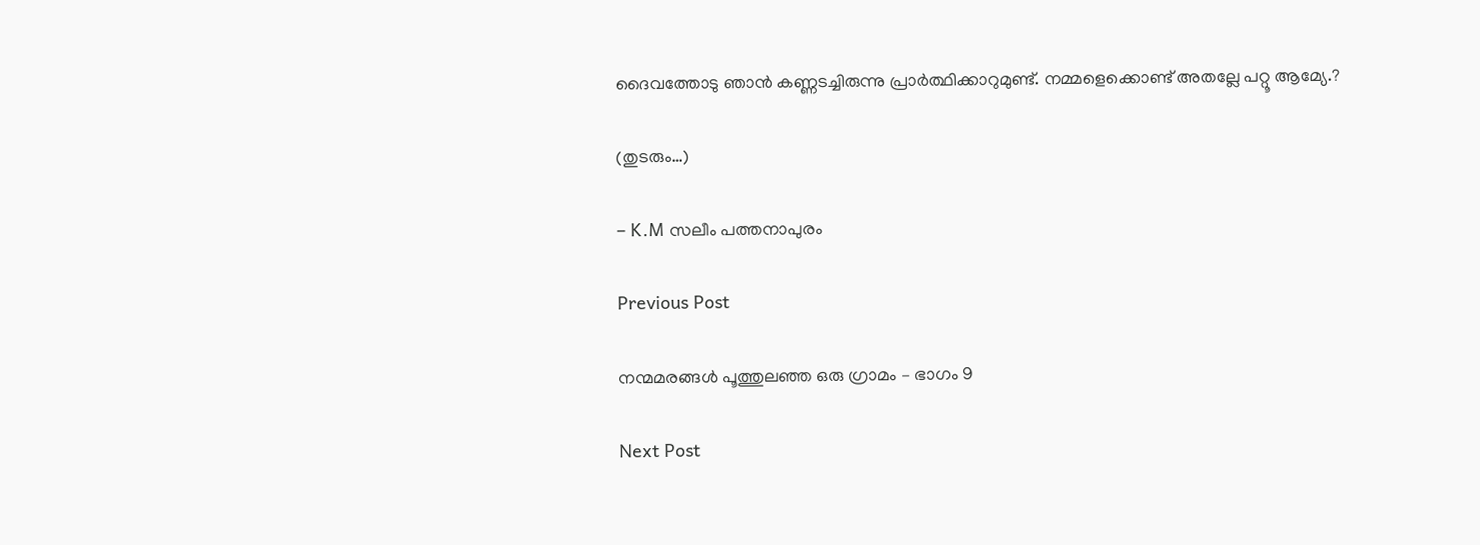ദൈവത്തോടു ഞാൻ കണ്ണടച്ചിരുന്നു പ്രാർത്ഥിക്കാറുമുണ്ട്. നമ്മളെക്കൊണ്ട് അതല്ലേ പറ്റൂ ആമ്യേ.?

(തുടരും…)

– K.M സലീം പത്തനാപുരം

Previous Post

നന്മമരങ്ങൾ പൂത്തുലഞ്ഞ ഒരു ഗ്രാമം – ഭാഗം 9

Next Post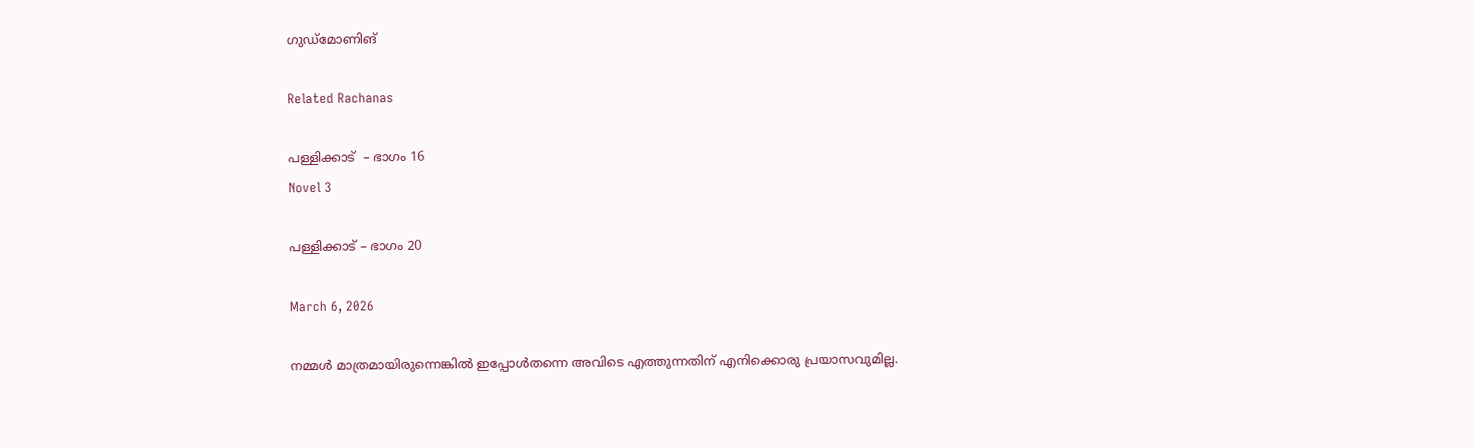ഗുഡ്മോണിങ്

Related Rachanas

പള്ളിക്കാട്  – ഭാഗം 16
Novel 3

പള്ളിക്കാട് – ഭാഗം 20

March 6, 2026

നമ്മൾ മാത്രമായിരുന്നെങ്കിൽ ഇപ്പോൾതന്നെ അവിടെ എത്തുന്നതിന് എനിക്കൊരു പ്രയാസവുമില്ല.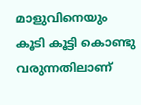മാളുവിനെയും കൂടി കൂട്ടി കൊണ്ടു വരുന്നതിലാണ്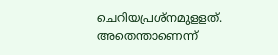ചെറിയപ്രശ്നമുളളത്. അതെന്താണെന്ന്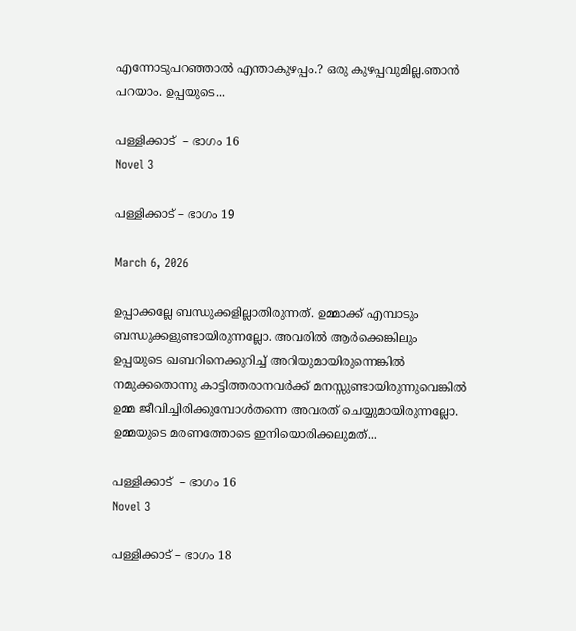എന്നോടുപറഞ്ഞാൽ എന്താകുഴപ്പം.? ഒരു കുഴപ്പവുമില്ല.ഞാൻ പറയാം. ഉപ്പയുടെ...

പള്ളിക്കാട്  – ഭാഗം 16
Novel 3

പള്ളിക്കാട് – ഭാഗം 19

March 6, 2026

ഉപ്പാക്കല്ലേ ബന്ധുക്കളില്ലാതിരുന്നത്. ഉമ്മാക്ക് എമ്പാടും ബന്ധുക്കളുണ്ടായിരുന്നല്ലോ. അവരിൽ ആർക്കെങ്കിലും ഉപ്പയുടെ ഖബറിനെക്കുറിച്ച് അറിയുമായിരുന്നെങ്കിൽ നമുക്കതൊന്നു കാട്ടിത്തരാനവർക്ക് മനസ്സുണ്ടായിരുന്നുവെങ്കിൽ ഉമ്മ ജീവിച്ചിരിക്കുമ്പോൾതന്നെ അവരത് ചെയ്യുമായിരുന്നല്ലോ. ഉമ്മയുടെ മരണത്തോടെ ഇനിയൊരിക്കലുമത്...

പള്ളിക്കാട്  – ഭാഗം 16
Novel 3

പള്ളിക്കാട് – ഭാഗം 18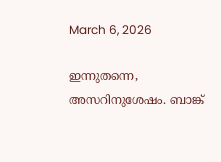March 6, 2026

ഇന്നുതന്നെ, അസറിനുശേഷം. ബാങ്ക്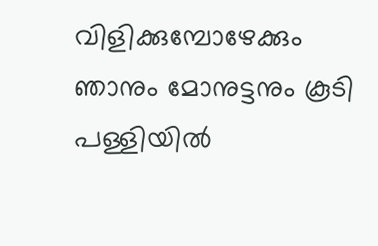വിളിക്കുമ്പോഴേക്കും ഞാനും മോനുട്ടനും കൂടി പള്ളിയിൽ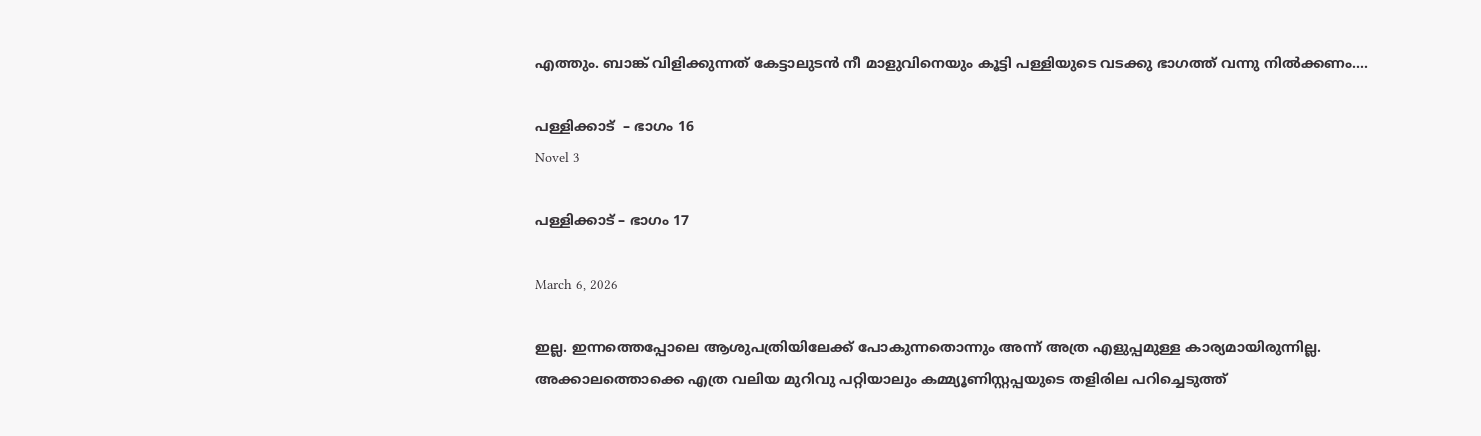എത്തും. ബാങ്ക് വിളിക്കുന്നത് കേട്ടാലുടൻ നീ മാളുവിനെയും കൂട്ടി പള്ളിയുടെ വടക്കു ഭാഗത്ത് വന്നു നിൽക്കണം....

പള്ളിക്കാട്  – ഭാഗം 16
Novel 3

പള്ളിക്കാട് – ഭാഗം 17

March 6, 2026

ഇല്ല. ഇന്നത്തെപ്പോലെ ആശുപത്രിയിലേക്ക് പോകുന്നതൊന്നും അന്ന് അത്ര എളുപ്പമുള്ള കാര്യമായിരുന്നില്ല. അക്കാലത്തൊക്കെ എത്ര വലിയ മുറിവു പറ്റിയാലും കമ്മ്യൂണിസ്റ്റപ്പയുടെ തളിരില പറിച്ചെടുത്ത്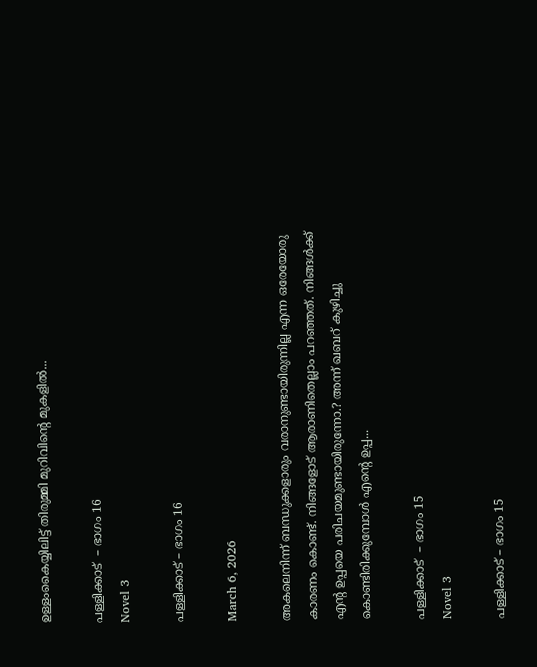ഉള്ളംകൈയ്യിലിട്ട് തിരുമ്മി മുറിവിൻ്റെ മുകളിൽ...

പള്ളിക്കാട്  – ഭാഗം 16
Novel 3

പള്ളിക്കാട് – ഭാഗം 16

March 6, 2026

അകലെനിന്ന് ബന്ധുക്കളാരും വരാനുണ്ടായിരുന്നില്ല എന്ന ഒരേയോരു കാരണം കൊണ്ട്. നിങ്ങളോട് ആരാണിതെല്ലാം പറഞ്ഞത്. നിങ്ങൾക്ക് എൻ്റ ഉപ്പയെ പരിചയമുണ്ടായിരുന്നോ.? അന്ന് ഖബറ് കുഴിച്ചു കൊണ്ടിരിക്കുമ്പോൾ എൻ്റെ ഉപ്പ...

പള്ളിക്കാട്  – ഭാഗം 15
Novel 3

പള്ളിക്കാട് – ഭാഗം 15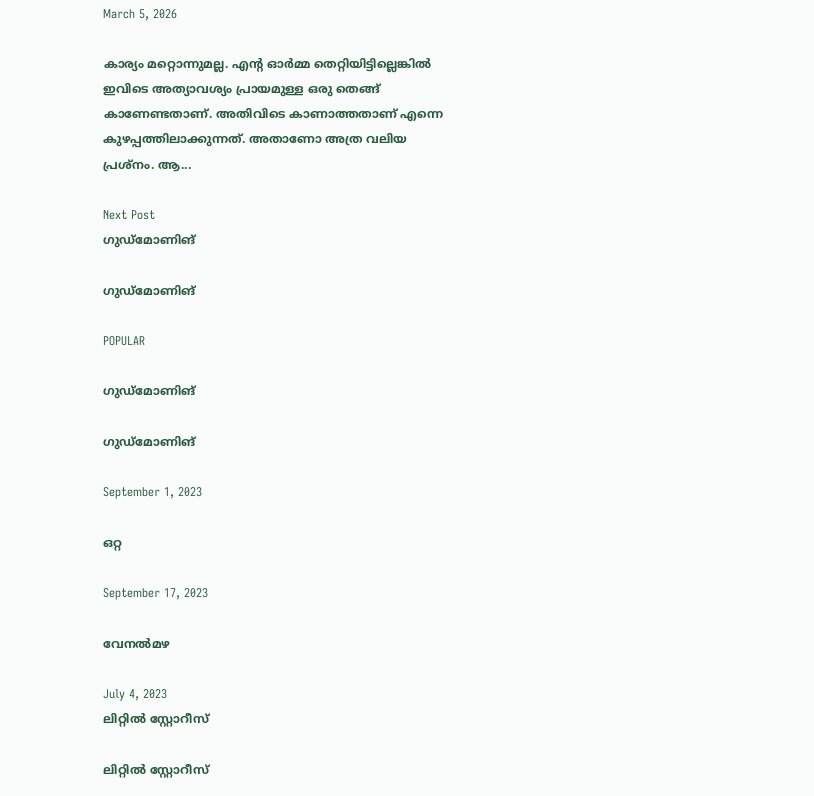March 5, 2026

കാര്യം മറ്റൊന്നുമല്ല. എൻ്റ ഓർമ്മ തെറ്റിയിട്ടില്ലെങ്കിൽ ഇവിടെ അത്യാവശ്യം പ്രായമുള്ള ഒരു തെങ്ങ് കാണേണ്ടതാണ്. അതിവിടെ കാണാത്തതാണ് എന്നെ കുഴപ്പത്തിലാക്കുന്നത്. അതാണോ അത്ര വലിയ പ്രശ്നം. ആ...

Next Post
ഗുഡ്മോണിങ്

ഗുഡ്മോണിങ്

POPULAR

ഗുഡ്മോണിങ്

ഗുഡ്മോണിങ്

September 1, 2023

ഒറ്റ

September 17, 2023

വേനൽമഴ

July 4, 2023
ലിറ്റിൽ സ്റ്റോറീസ്

ലിറ്റിൽ സ്റ്റോറീസ്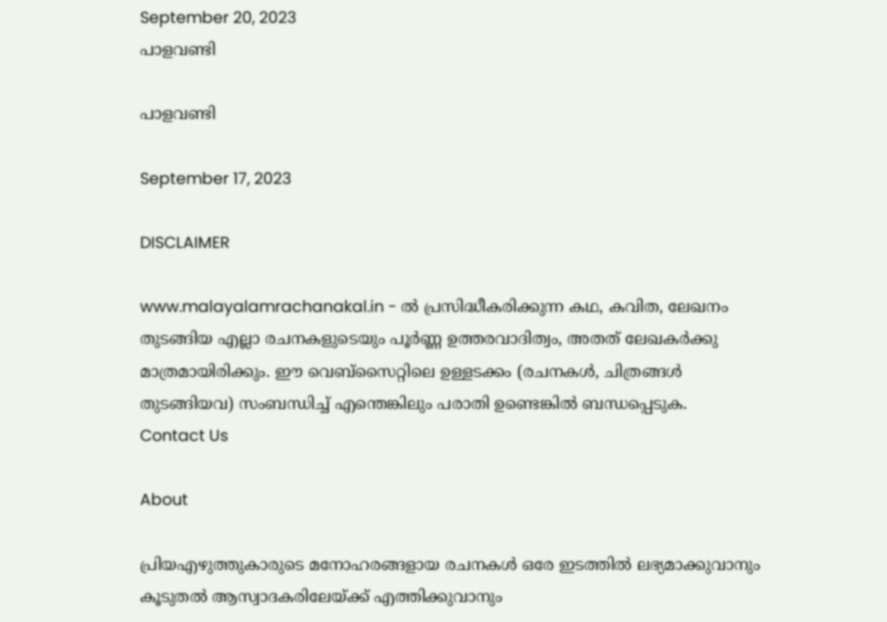September 20, 2023
പാളവണ്ടി

പാളവണ്ടി

September 17, 2023

DISCLAIMER

www.malayalamrachanakal.in - ല്‍ പ്രസിദ്ധീകരിക്കുന്ന കഥ, കവിത, ലേഖനം തുടങ്ങിയ എല്ലാ രചനകളുടെയും പൂർണ്ണ ഉത്തരവാദിത്വം, അതത് ലേഖകര്‍ക്കു മാത്രമായിരിക്കും. ഈ വെബ്‌സൈറ്റിലെ ഉള്ളടക്കം (രചനകൾ, ചിത്രങ്ങൾ തുടങ്ങിയവ) സംബന്ധിച്ച് എന്തെങ്കിലും പരാതി ഉണ്ടെങ്കിൽ ബന്ധപ്പെടുക.
Contact Us

About

പ്രിയഎഴുത്തുകാരുടെ മനോഹരങ്ങളായ രചനകൾ ഒരേ ഇടത്തിൽ ലഭ്യമാക്കുവാനും കൂടുതൽ ആസ്വാദകരിലേയ്ക്ക് എത്തിക്കുവാനും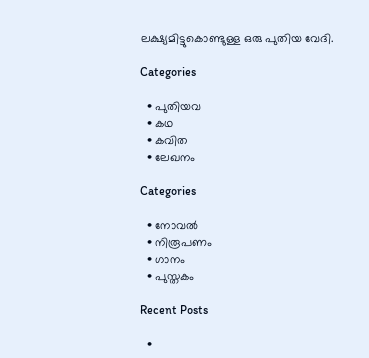ലക്ഷ്യമിട്ടുകൊണ്ടുള്ള ഒരു പുതിയ വേദി.

Categories

  • പുതിയവ
  • കഥ
  • കവിത
  • ലേഖനം

Categories

  • നോവൽ
  • നിരൂപണം
  • ഗാനം
  • പുസ്തകം

Recent Posts

  •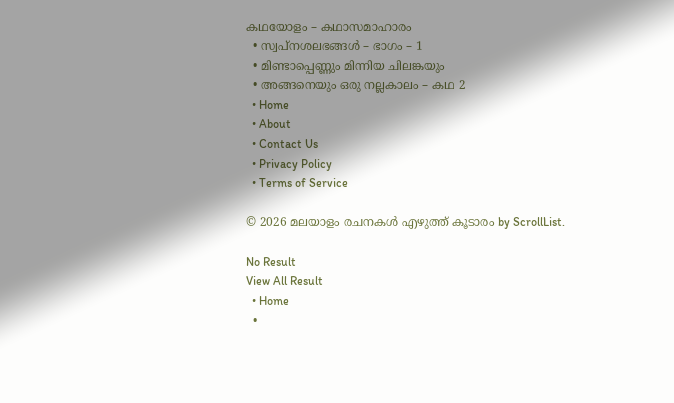കഥയോളം – കഥാസമാഹാരം
  • സ്വപ്നശലഭങ്ങൾ – ഭാഗം – 1
  • മിണ്ടാപ്പെണ്ണും മിന്നിയ ചിലങ്കയും
  • അങ്ങനെയും ഒരു നല്ലകാലം – കഥ 2
  • Home
  • About
  • Contact Us
  • Privacy Policy
  • Terms of Service

© 2026 മലയാളം രചനകൾ എഴുത്ത് കൂടാരം by ScrollList.

No Result
View All Result
  • Home
  •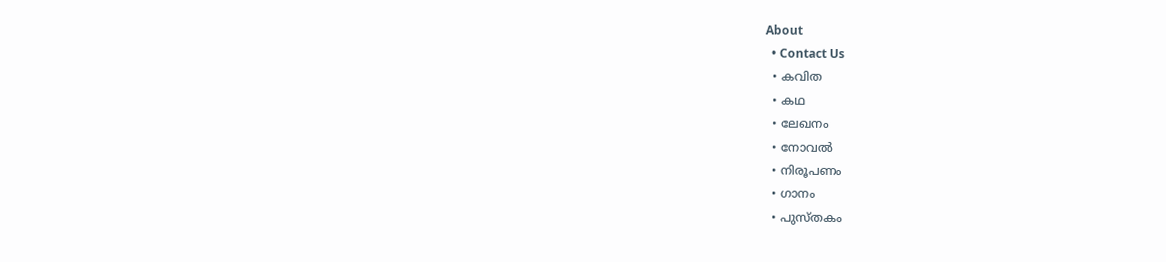About
  • Contact Us
  • കവിത
  • കഥ
  • ലേഖനം
  • നോവൽ
  • നിരൂപണം
  • ഗാനം
  • പുസ്തകം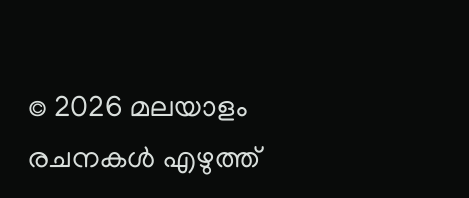© 2026 മലയാളം രചനകൾ എഴുത്ത്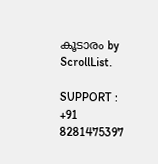കൂടാരം by ScrollList.

SUPPORT : +91 8281475397